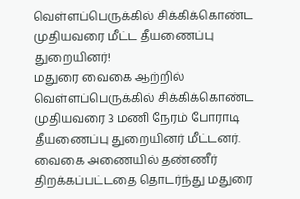வெள்ளப்பெருக்கில் சிக்கிக்கொண்ட முதியவரை மீட்ட தீயணைப்பு துறையினர்!
மதுரை வைகை ஆற்றில் வெள்ளப்பெருக்கில் சிக்கிக்கொண்ட முதியவரை 3 மணி நேரம் போராடி தீயணைப்பு துறையினர் மீட்டனர். வைகை அணையில் தண்ணீர் திறக்கப்பட்டதை தொடர்ந்து மதுரை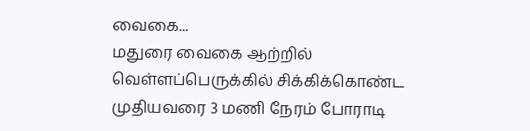வைகை...
மதுரை வைகை ஆற்றில் வெள்ளப்பெருக்கில் சிக்கிக்கொண்ட முதியவரை 3 மணி நேரம் போராடி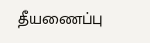தீயணைப்பு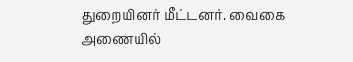துறையினர் மீட்டனர். வைகை அணையில்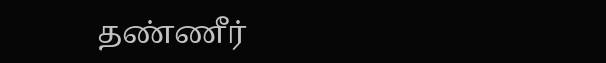தண்ணீர்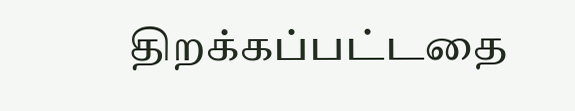திறக்கப்பட்டதை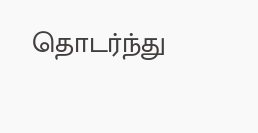தொடர்ந்து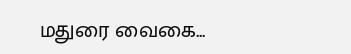மதுரை வைகை...